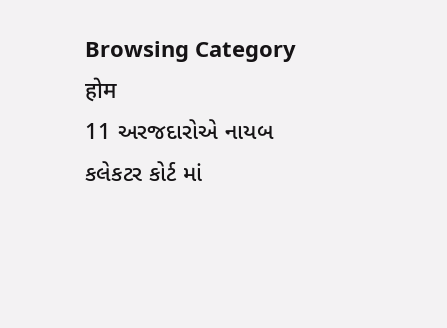Browsing Category
होम
11 અરજદારોએ નાયબ કલેકટર કોર્ટ માં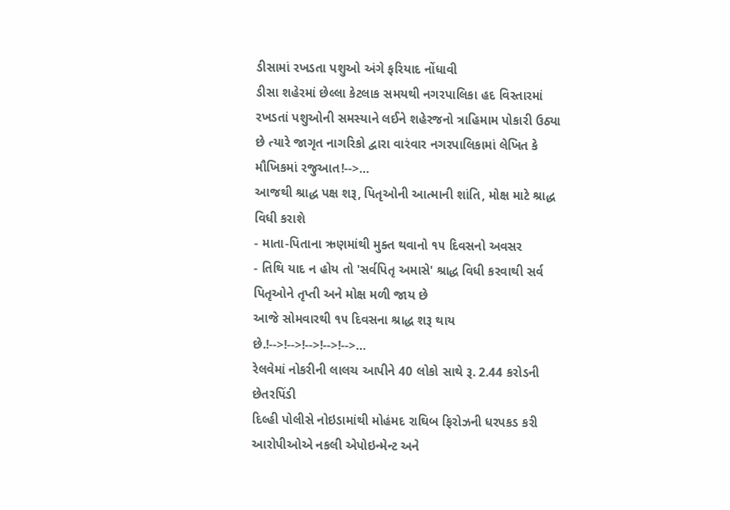ડીસામાં રખડતા પશુઓ અંગે ફરિયાદ નોંધાવી
ડીસા શહેરમાં છેલ્લા કેટલાક સમયથી નગરપાલિકા હદ વિસ્તારમાં રખડતાં પશુઓની સમસ્યાને લઈને શહેરજનો ત્રાહિમામ પોકારી ઉઠ્યા છે ત્યારે જાગૃત નાગરિકો દ્વારા વારંવાર નગરપાલિકામાં લેખિત કે મૌખિકમાં રજુઆત!-->…
આજથી શ્રાદ્ધ પક્ષ શરૂ, પિતૃઓની આત્માની શાંતિ, મોક્ષ માટે શ્રાદ્ધ વિધી કરાશે
- માતા-પિતાના ઋણમાંથી મુક્ત થવાનો ૧૫ દિવસનો અવસર
- તિથિ યાદ ન હોય તો 'સર્વપિતૃ અમાસે' શ્રાદ્ધ વિધી કરવાથી સર્વ પિતૃઓને તૃપ્તી અને મોક્ષ મળી જાય છે
આજે સોમવારથી ૧૫ દિવસના શ્રાદ્ધ શરૂ થાય છે.!-->!-->!-->!-->!-->…
રેલવેમાં નોકરીની લાલચ આપીને 40 લોકો સાથે રૂ. 2.44 કરોડની છેતરપિંડી
દિલ્હી પોલીસે નોઇડામાંથી મોહંમદ રાઘિબ ફિરોઝની ધરપકડ કરી
આરોપીઓએ નકલી એપોઇન્મેન્ટ અને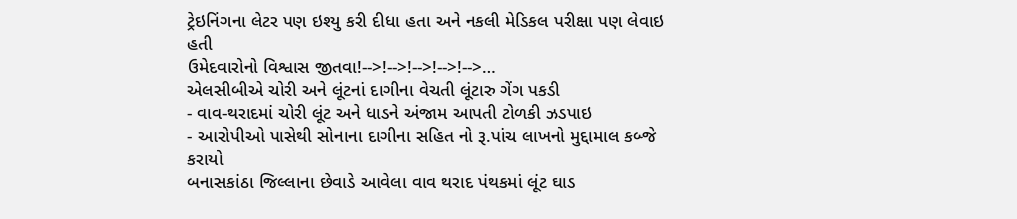ટ્રેઇનિંગના લેટર પણ ઇશ્યુ કરી દીધા હતા અને નકલી મેડિકલ પરીક્ષા પણ લેવાઇ હતી
ઉમેદવારોનો વિશ્વાસ જીતવા!-->!-->!-->!-->!-->…
એલસીબીએ ચોરી અને લૂંટનાં દાગીના વેચતી લૂંટારુ ગેંગ પકડી
- વાવ-થરાદમાં ચોરી લૂંટ અને ધાડને અંજામ આપતી ટોળકી ઝડપાઇ
- આરોપીઓ પાસેથી સોનાના દાગીના સહિત નો રૂ.પાંચ લાખનો મુદ્દામાલ કબ્જે કરાયો
બનાસકાંઠા જિલ્લાના છેવાડે આવેલા વાવ થરાદ પંથકમાં લૂંટ ઘાડ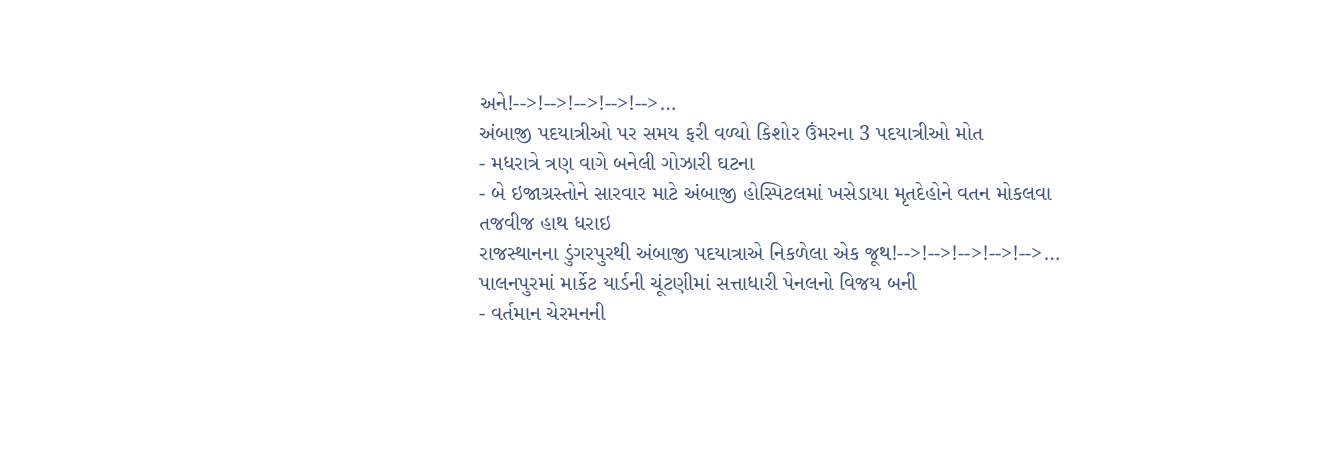અને!-->!-->!-->!-->!-->…
અંબાજી પદયાત્રીઓ પર સમય ફરી વળ્યો કિશોર ઉંમરના 3 પદયાત્રીઓ મોત
- મધરાત્રે ત્રણ વાગે બનેલી ગોઝારી ઘટના
- બે ઇજાગ્રસ્તોને સારવાર માટે અંબાજી હોસ્પિટલમાં ખસેડાયા મૃતદેહોને વતન મોકલવા તજવીજ હાથ ધરાઇ
રાજસ્થાનના ડુંગરપુરથી અંબાજી પદયાત્રાએ નિકળેલા એક જૂથ!-->!-->!-->!-->!-->…
પાલનપુરમાં માર્કેટ યાર્ડની ચૂંટણીમાં સત્તાધારી પેનલનો વિજય બની
- વર્તમાન ચેરમનની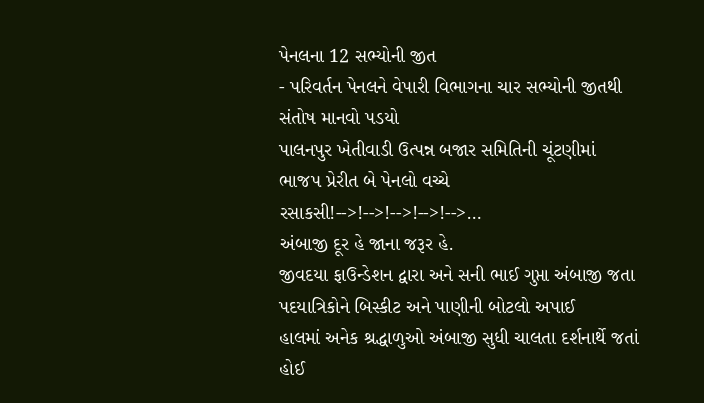પેનલના 12 સભ્યોની જીત
- પરિવર્તન પેનલને વેપારી વિભાગના ચાર સભ્યોની જીતથી સંતોષ માનવો પડયો
પાલનપુર ખેતીવાડી ઉત્પન્ન બજાર સમિતિની ચૂંટણીમાં ભાજપ પ્રેરીત બે પેનલો વચ્ચે રસાકસી!-->!-->!-->!-->!-->…
અંબાજી દૂર હે જાના જરૂર હે.
જીવદયા ફાઉન્ડેશન દ્વારા અને સની ભાઈ ગુપ્તા અંબાજી જતા પદયાત્રિકોને બિસ્કીટ અને પાણીની બોટલો અપાઈ
હાલમાં અનેક શ્રદ્ધાળુઓ અંબાજી સુધી ચાલતા દર્શનાર્થે જતાં હોઈ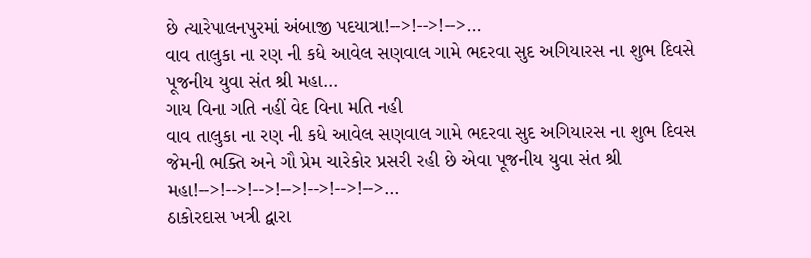છે ત્યારેપાલનપુરમાં અંબાજી પદયાત્રા!-->!-->!-->…
વાવ તાલુકા ના રણ ની કધે આવેલ સણવાલ ગામે ભદરવા સુદ અગિયારસ ના શુભ દિવસે પૂજનીય યુવા સંત શ્રી મહા…
ગાય વિના ગતિ નહીં વેદ વિના મતિ નહી
વાવ તાલુકા ના રણ ની કધે આવેલ સણવાલ ગામે ભદરવા સુદ અગિયારસ ના શુભ દિવસ જેમની ભક્તિ અને ગૌ પ્રેમ ચારેકોર પ્રસરી રહી છે એવા પૂજનીય યુવા સંત શ્રી મહા!-->!-->!-->!-->!-->!-->!-->…
ઠાકોરદાસ ખત્રી દ્વારા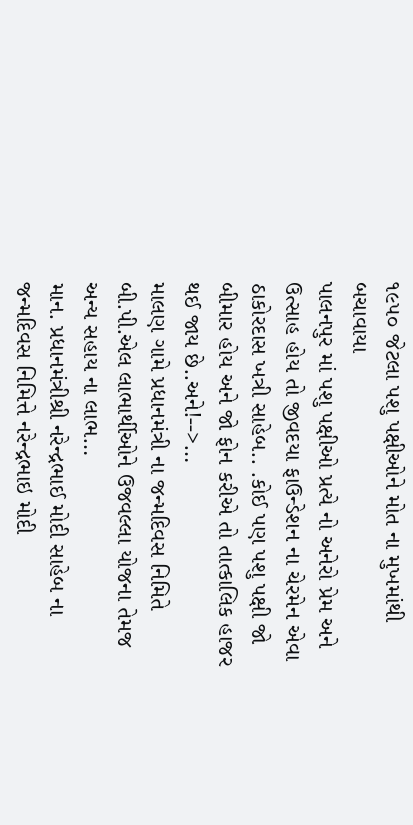૧૯૫૦ જેટલા પશુ પક્ષીઓને મોત ના મુખમાંથી બચાવાયા
પાલનપુર માં પશુ પક્ષીઓ પ્રત્યે નો અનેરો પ્રેમ અને ઉત્સાહ હોય તો જીવદયા ફાઉન્ડેશન ના ચેરમેન એવા ઠાકોરદાસ ખત્રી સાહેબ.. .કોઈ પણ પશુ પક્ષી જો બીમાર હોય અને જો ફોન કરીએ તો તાત્કાલિક હાજર થઈ જાય છે..અને!-->…
માલણ ગામે પ્રધાનમંત્રી ના જન્મદિવસ નિમિતે બી.પી.એલ લાભાર્થીઓને ઉજવલ્લા યોજના તેમજ અન્ય સહાય ના લાભ…
માન. પ્રધાનમંત્રીશ્રી નરેન્દ્રભાઈ મોદી સાહેબ ના જન્મદિવસ નિમિત્તે નરેન્દ્રભાઇ મોદી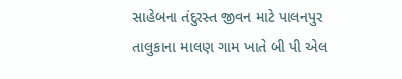સાહેબના તંદુરસ્ત જીવન માટે પાલનપુર તાલુકાના માલણ ગામ ખાતે બી પી એલ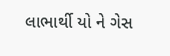લાભાર્થી યો ને ગેસ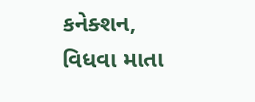કનેક્શન, વિધવા માતા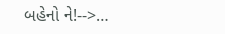બહેનો ને!-->…